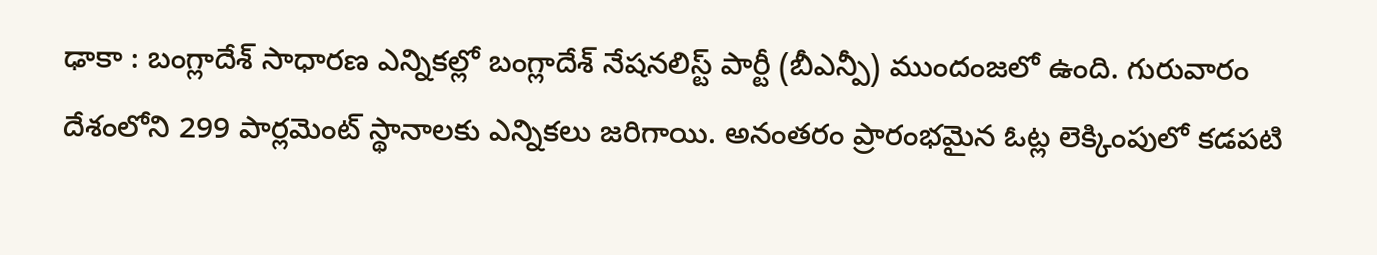ఢాకా : బంగ్లాదేశ్ సాధారణ ఎన్నికల్లో బంగ్లాదేశ్ నేషనలిస్ట్ పార్టీ (బీఎన్పీ) ముందంజలో ఉంది. గురువారం దేశంలోని 299 పార్లమెంట్ స్థానాలకు ఎన్నికలు జరిగాయి. అనంతరం ప్రారంభమైన ఓట్ల లెక్కింపులో కడపటి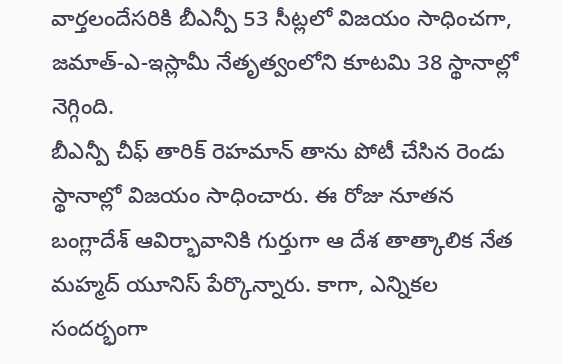వార్తలందేసరికి బీఎన్పీ 53 సీట్లలో విజయం సాధించగా, జమాత్-ఎ-ఇస్లామీ నేతృత్వంలోని కూటమి 38 స్థానాల్లో నెగ్గింది.
బీఎన్పీ చీఫ్ తారిక్ రెహమాన్ తాను పోటీ చేసిన రెండు స్థానాల్లో విజయం సాధించారు. ఈ రోజు నూతన బంగ్లాదేశ్ ఆవిర్భావానికి గుర్తుగా ఆ దేశ తాత్కాలిక నేత మహ్మద్ యూనిస్ పేర్కొన్నారు. కాగా, ఎన్నికల సందర్భంగా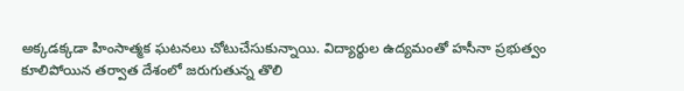అక్కడక్కడా హింసాత్మక ఘటనలు చోటుచేసుకున్నాయి. విద్యార్థుల ఉద్యమంతో హసీనా ప్రభుత్వం కూలిపోయిన తర్వాత దేశంలో జరుగుతున్న తొలి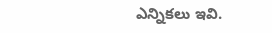ఎన్నికలు ఇవి.